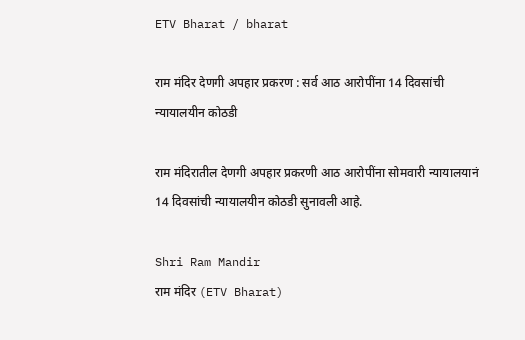ETV Bharat / bharat

राम मंदिर देणगी अपहार प्रकरण : सर्व आठ आरोपींना 14 दिवसांची न्यायालयीन कोठडी

राम मंदिरातील देणगी अपहार प्रकरणी आठ आरोपींना सोमवारी न्यायालयानं 14 दिवसांची न्यायालयीन कोठडी सुनावली आहे.

Shri Ram Mandir
राम मंदिर (ETV Bharat)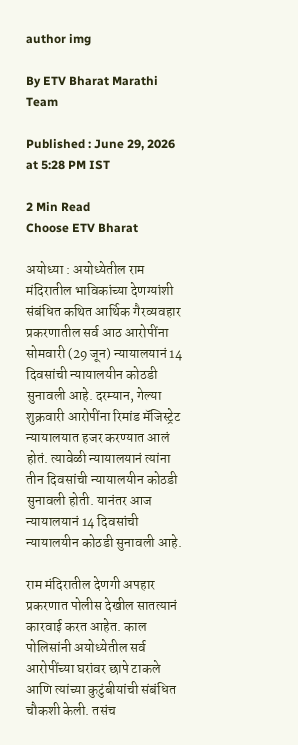author img

By ETV Bharat Marathi Team

Published : June 29, 2026 at 5:28 PM IST

2 Min Read
Choose ETV Bharat

अयोध्या : अयोध्येतील राम मंदिरातील भाविकांच्या देणग्यांशी संबंधित कथित आर्थिक गैरव्यवहार प्रकरणातील सर्व आठ आरोपींना सोमवारी (29 जून) न्यायालयानं 14 दिवसांची न्यायालयीन कोठडी सुनावली आहे. दरम्यान, गेल्या शुक्रवारी आरोपींना रिमांड मॅजिस्ट्रेट न्यायालयात हजर करण्यात आलं होतं. त्यावेळी न्यायालयानं त्यांना तीन दिवसांची न्यायालयीन कोठडी सुनावली होती. यानंतर आज न्यायालयानं 14 दिवसांची न्यायालयीन कोठडी सुनावली आहे.

राम मंदिरातील देणगी अपहार प्रकरणात पोलीस देखील सातत्यानं कारवाई करत आहेत. काल पोलिसांनी अयोध्येतील सर्व आरोपींच्या घरांवर छापे टाकले आणि त्यांच्या कुटुंबीयांची संबंधित चौकशी केली. तसंच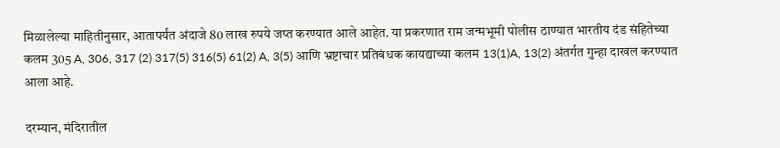मिळालेल्या माहितीनुसार, आतापर्यंत अंदाजे 80 लाख रुपये जप्त करण्यात आले आहेत. या प्रकरणात राम जन्मभूमी पोलीस ठाण्यात भारतीय दंड संहितेच्या कलम 305 A, 306, 317 (2) 317(5) 316(5) 61(2) A, 3(5) आणि भ्रष्टाचार प्रतिबंधक कायद्याच्या कलम 13(1)A, 13(2) अंतर्गत गुन्हा दाखल करण्यात आला आहे.

दरम्यान, मंदिरातील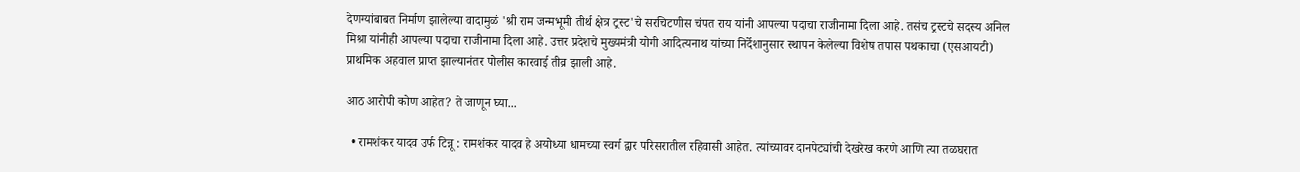देणग्यांबाबत निर्माण झालेल्या वादामुळं 'श्री राम जन्मभूमी तीर्थ क्षेत्र ट्रस्ट'चे सरचिटणीस चंपत राय यांनी आपल्या पदाचा राजीनामा दिला आहे. तसंच ट्रस्टचे सदस्य अनिल मिश्रा यांनीही आपल्या पदाचा राजीनामा दिला आहे. उत्तर प्रदेशचे मुख्यमंत्री योगी आदित्यनाथ यांच्या निर्देशानुसार स्थापन केलेल्या विशेष तपास पथकाचा (एसआयटी) प्राथमिक अहवाल प्राप्त झाल्यानंतर पोलीस कारवाई तीव्र झाली आहे.

आठ आरोपी कोण आहेत? ते जाणून घ्या...

  • रामशंकर यादव उर्फ टिन्नू : रामशंकर यादव हे अयोध्या धामच्या स्वर्ग द्वार परिसरातील रहिवासी आहेत. त्यांच्यावर दानपेट्यांची देखरेख करणे आणि त्या तळघरात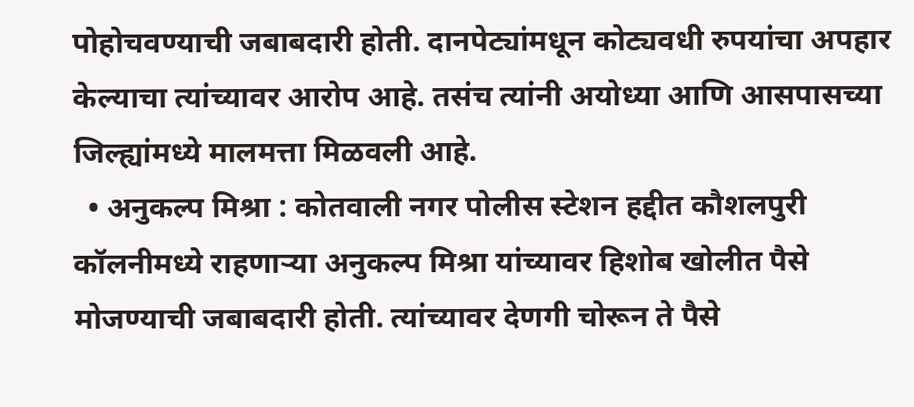पोहोचवण्याची जबाबदारी होती. दानपेट्यांमधून कोट्यवधी रुपयांचा अपहार केल्याचा त्यांच्यावर आरोप आहे. तसंच त्यांनी अयोध्या आणि आसपासच्या जिल्ह्यांमध्ये मालमत्ता मिळवली आहे.
  • अनुकल्प मिश्रा : कोतवाली नगर पोलीस स्टेशन हद्दीत कौशलपुरी कॉलनीमध्ये राहणाऱ्या अनुकल्प मिश्रा यांच्यावर हिशोब खोलीत पैसे मोजण्याची जबाबदारी होती. त्यांच्यावर देणगी चोरून ते पैसे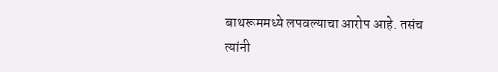बाथरूममध्ये लपवल्याचा आरोप आहे. तसंच त्यांनी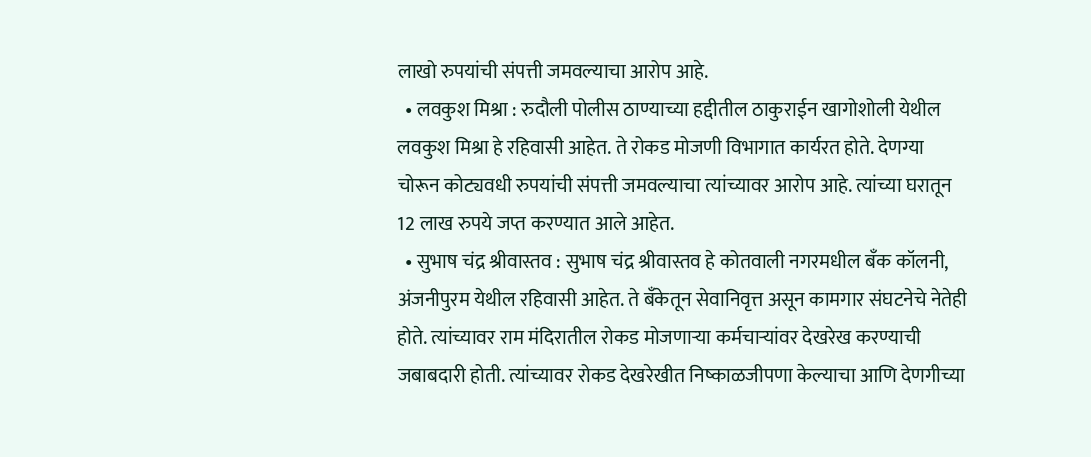लाखो रुपयांची संपत्ती जमवल्याचा आरोप आहे.
  • लवकुश मिश्रा : रुदौली पोलीस ठाण्याच्या हद्दीतील ठाकुराईन खागोशोली येथील लवकुश मिश्रा हे रहिवासी आहेत. ते रोकड मोजणी विभागात कार्यरत होते. देणग्या चोरून कोट्यवधी रुपयांची संपत्ती जमवल्याचा त्यांच्यावर आरोप आहे. त्यांच्या घरातून 12 लाख रुपये जप्त करण्यात आले आहेत.
  • सुभाष चंद्र श्रीवास्तव : सुभाष चंद्र श्रीवास्तव हे कोतवाली नगरमधील बँक कॉलनी, अंजनीपुरम येथील रहिवासी आहेत. ते बँकेतून सेवानिवृत्त असून कामगार संघटनेचे नेतेही होते. त्यांच्यावर राम मंदिरातील रोकड मोजणाऱ्या कर्मचाऱ्यांवर देखरेख करण्याची जबाबदारी होती. त्यांच्यावर रोकड देखरेखीत निष्काळजीपणा केल्याचा आणि देणगीच्या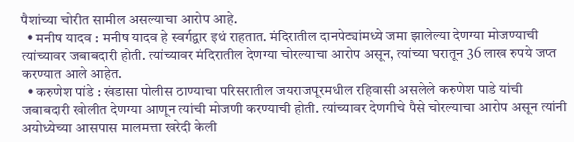पैशांच्या चोरीत सामील असल्याचा आरोप आहे.
  • मनीष यादव : मनीष यादव हे स्वर्गद्वार इथं राहतात. मंदिरातील दानपेट्यांमध्ये जमा झालेल्या देणग्या मोजण्याची त्यांच्यावर जबाबदारी होती. त्यांच्यावर मंदिरातील देणग्या चोरल्याचा आरोप असून, त्यांच्या घरातून 36 लाख रुपये जप्त करण्यात आले आहेत.
  • करुणेश पांडे : खंडासा पोलीस ठाण्याचा परिसरातील जयराजपूरमधील रहिवासी असलेले करुणेश पाडे यांची जबाबदारी खोलीत देणग्या आणून त्यांची मोजणी करण्याची होती. त्यांच्यावर देणगीचे पैसे चोरल्याचा आरोप असून त्यांनी अयोध्येच्या आसपास मालमत्ता खरेदी केली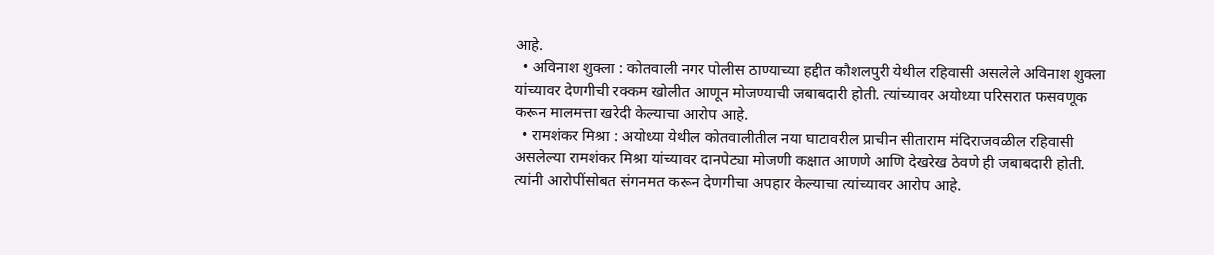आहे.
  • अविनाश शुक्ला : कोतवाली नगर पोलीस ठाण्याच्या हद्दीत कौशलपुरी येथील रहिवासी असलेले अविनाश शुक्ला यांच्यावर देणगीची रक्कम खोलीत आणून मोजण्याची जबाबदारी होती. त्यांच्यावर अयोध्या परिसरात फसवणूक करून मालमत्ता खरेदी केल्याचा आरोप आहे.
  • रामशंकर मिश्रा : अयोध्या येथील कोतवालीतील नया घाटावरील प्राचीन सीताराम मंदिराजवळील रहिवासी असलेल्या रामशंकर मिश्रा यांच्यावर दानपेट्या मोजणी कक्षात आणणे आणि देखरेख ठेवणे ही जबाबदारी होती. त्यांनी आरोपींसोबत संगनमत करून देणगीचा अपहार केल्याचा त्यांच्यावर आरोप आहे.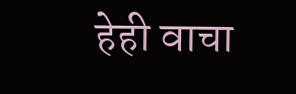हेही वाचा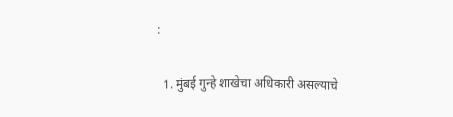:

  1. मुंबई गुन्हे शाखेचा अधिकारी असल्याचे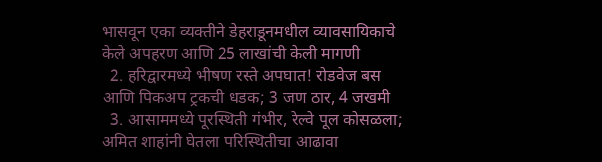भासवून एका व्यक्तीने डेहराडूनमधील व्यावसायिकाचे केले अपहरण आणि 25 लाखांची केली मागणी
  2. हरिद्वारमध्ये भीषण रस्ते अपघात! रोडवेज बस आणि पिकअप ट्रकची धडक; 3 जण ठार, 4 जखमी
  3. आसाममध्ये पूरस्थिती गंभीर, रेल्वे पूल कोसळला; अमित शाहांनी घेतला परिस्थितीचा आढावा